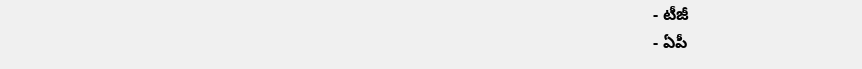- టీజీ
- ఏపీ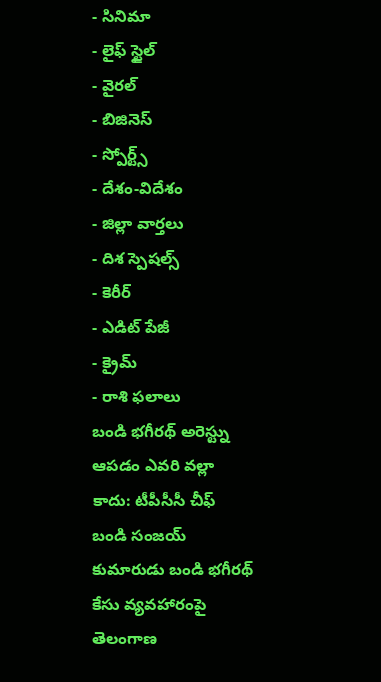- సినిమా
- లైఫ్ స్టైల్
- వైరల్
- బిజినెస్
- స్పోర్ట్స్
- దేశం-విదేశం
- జిల్లా వార్తలు
- దిశ స్పెషల్స్
- కెరీర్
- ఎడిట్ పేజీ
- క్రైమ్
- రాశి ఫలాలు
బండి భగీరథ్ అరెస్ట్ను ఆపడం ఎవరి వల్లా కాదు: టీపీసీసీ చీఫ్
బండి సంజయ్ కుమారుడు బండి భగీరథ్ కేసు వ్యవహారంపై తెలంగాణ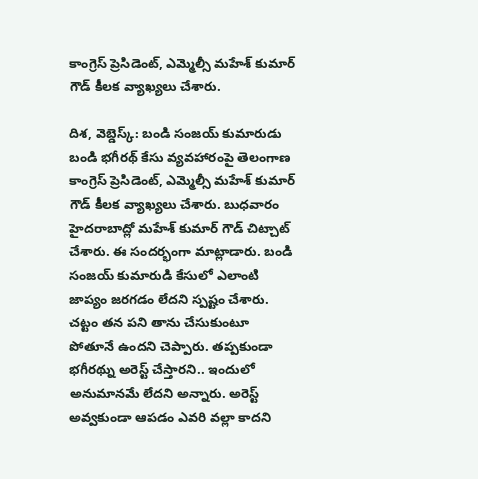కాంగ్రెస్ ప్రెసిడెంట్, ఎమ్మెల్సీ మహేశ్ కుమార్ గౌడ్ కీలక వ్యాఖ్యలు చేశారు.

దిశ, వెబ్డెస్క్: బండి సంజయ్ కుమారుడు బండి భగీరథ్ కేసు వ్యవహారంపై తెలంగాణ కాంగ్రెస్ ప్రెసిడెంట్, ఎమ్మెల్సీ మహేశ్ కుమార్ గౌడ్ కీలక వ్యాఖ్యలు చేశారు. బుధవారం హైదరాబాద్లో మహేశ్ కుమార్ గౌడ్ చిట్చాట్ చేశారు. ఈ సందర్భంగా మాట్లాడారు. బండి సంజయ్ కుమారుడి కేసులో ఎలాంటి జాప్యం జరగడం లేదని స్పష్టం చేశారు. చట్టం తన పని తాను చేసుకుంటూ పోతూనే ఉందని చెప్పారు. తప్పకుండా భగీరథ్ను అరెస్ట్ చేస్తారని.. ఇందులో అనుమానమే లేదని అన్నారు. అరెస్ట్ అవ్వకుండా ఆపడం ఎవరి వల్లా కాదని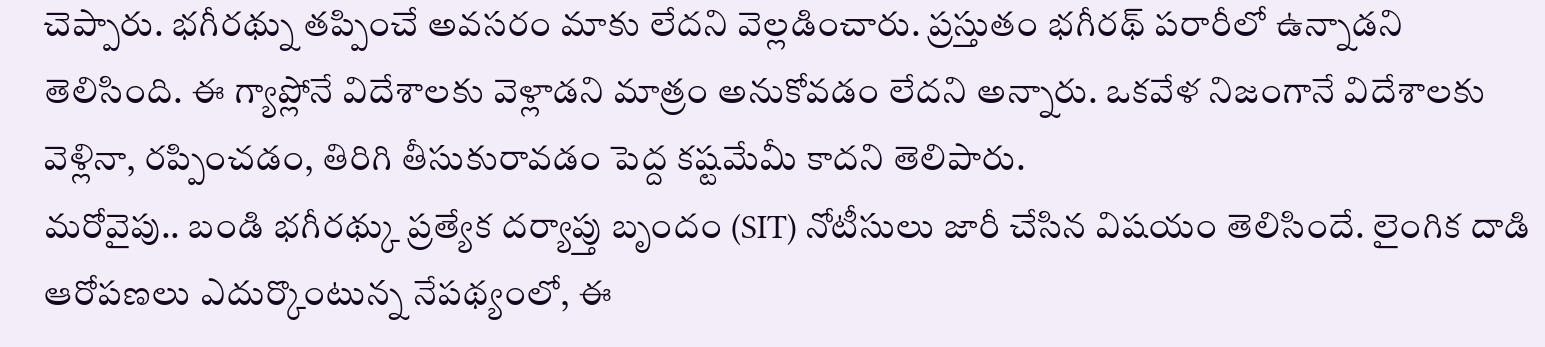చెప్పారు. భగీరథ్ను తప్పించే అవసరం మాకు లేదని వెల్లడించారు. ప్రస్తుతం భగీరథ్ పరారీలో ఉన్నాడని తెలిసింది. ఈ గ్యాప్లోనే విదేశాలకు వెళ్లాడని మాత్రం అనుకోవడం లేదని అన్నారు. ఒకవేళ నిజంగానే విదేశాలకు వెళ్లినా, రప్పించడం, తిరిగి తీసుకురావడం పెద్ద కష్టమేమీ కాదని తెలిపారు.
మరోవైపు.. బండి భగీరథ్కు ప్రత్యేక దర్యాప్తు బృందం (SIT) నోటీసులు జారీ చేసిన విషయం తెలిసిందే. లైంగిక దాడి ఆరోపణలు ఎదుర్కొంటున్న నేపథ్యంలో, ఈ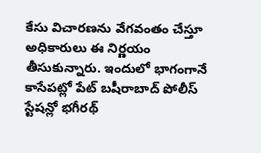కేసు విచారణను వేగవంతం చేస్తూ అధికారులు ఈ నిర్ణయం తీసుకున్నారు. ఇందులో భాగంగానే కాసేపట్లో పేట్ బషీరాబాద్ పోలీస్ స్టేషన్లో భగీరథ్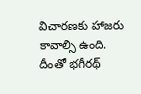విచారణకు హాజరు కావాల్సి ఉంది. దీంతో భగీరథ్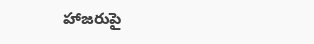హాజరుపై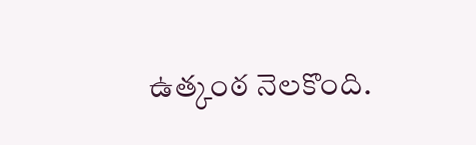ఉత్కంఠ నెలకొంది.